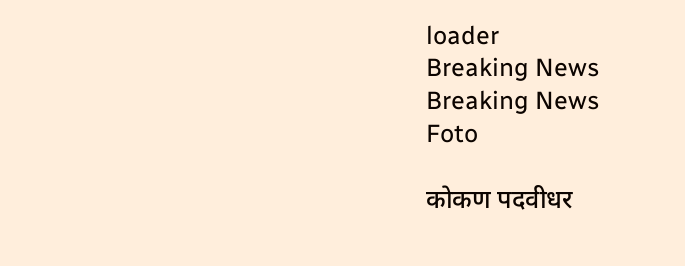loader
Breaking News
Breaking News
Foto

कोकण पदवीधर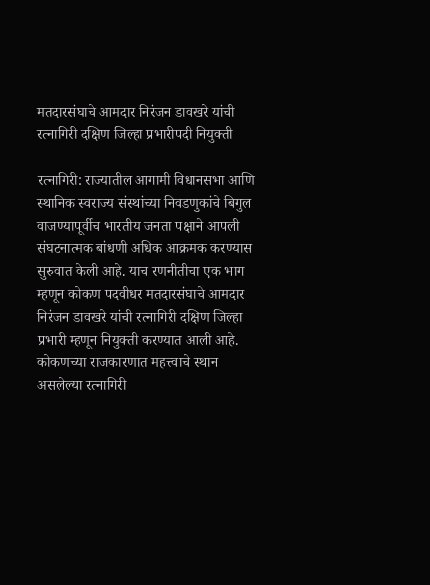मतदारसंघाचे आमदार निरंजन डावखरे यांची रत्नागिरी दक्षिण जिल्हा प्रभारीपदी नियुक्ती

रत्नागिरी: राज्यातील आगामी विधानसभा आणि स्थानिक स्वराज्य संस्थांच्या निवडणुकांचे बिगुल वाजण्यापूर्वीच भारतीय जनता पक्षाने आपली संघटनात्मक बांधणी अधिक आक्रमक करण्यास सुरुवात केली आहे. याच रणनीतीचा एक भाग म्हणून कोकण पदवीधर मतदारसंघाचे आमदार निरंजन डावखरे यांची रत्नागिरी दक्षिण जिल्हा प्रभारी म्हणून नियुक्ती करण्यात आली आहे. कोकणच्या राजकारणात महत्त्वाचे स्थान असलेल्या रत्नागिरी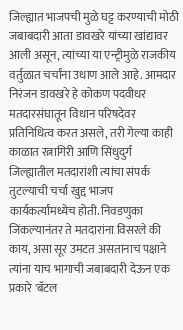जिल्ह्यात भाजपची मुळे घट्ट करण्याची मोठी जबाबदारी आता डावखरे यांच्या खांद्यावर आली असून, त्यांच्या या एन्ट्रीमुळे राजकीय वर्तुळात चर्चांना उधाण आले आहे. आमदार निरंजन डावखरे हे कोकण पदवीधर मतदारसंघातून विधान परिषदेवर प्रतिनिधित्व करत असले, तरी गेल्या काही काळात रत्नागिरी आणि सिंधुदुर्ग जिल्ह्यातील मतदारांशी त्यांचा संपर्क तुटल्याची चर्चा खुद्द भाजप कार्यकर्त्यांमध्येच होती. निवडणुका जिंकल्यानंतर ते मतदारांना विसरले की काय, असा सूर उमटत असतानाच पक्षाने त्यांना याच भागाची जबाबदारी देऊन एक प्रकारे 'बॅटल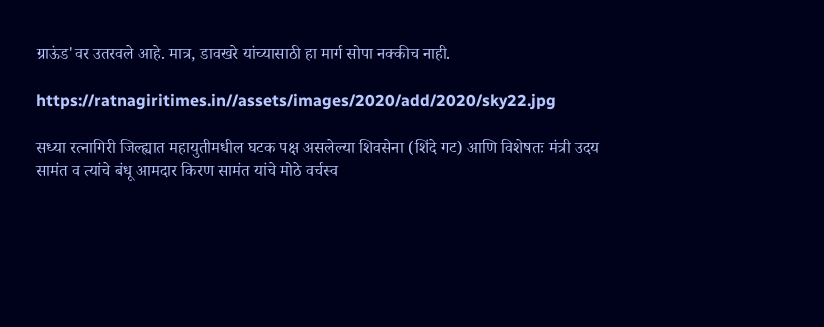ग्राऊंड'वर उतरवले आहे. मात्र, डावखरे यांच्यासाठी हा मार्ग सोपा नक्कीच नाही.

https://ratnagiritimes.in//assets/images/2020/add/2020/sky22.jpg

सध्या रत्नागिरी जिल्ह्यात महायुतीमधील घटक पक्ष असलेल्या शिवसेना (शिंदे गट) आणि विशेषतः मंत्री उदय सामंत व त्यांचे बंधू आमदार किरण सामंत यांचे मोठे वर्चस्व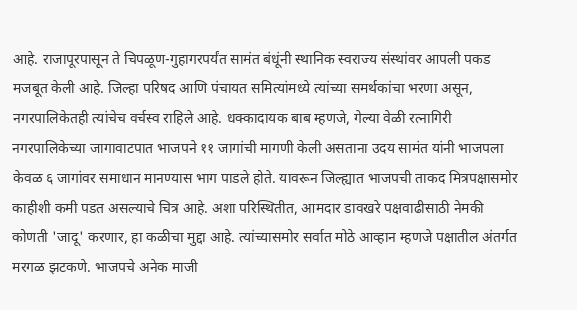आहे. राजापूरपासून ते चिपळूण-गुहागरपर्यंत सामंत बंधूंनी स्थानिक स्वराज्य संस्थांवर आपली पकड मजबूत केली आहे. जिल्हा परिषद आणि पंचायत समित्यांमध्ये त्यांच्या समर्थकांचा भरणा असून, नगरपालिकेतही त्यांचेच वर्चस्व राहिले आहे. धक्कादायक बाब म्हणजे, गेल्या वेळी रत्नागिरी नगरपालिकेच्या जागावाटपात भाजपने ११ जागांची मागणी केली असताना उदय सामंत यांनी भाजपला केवळ ६ जागांवर समाधान मानण्यास भाग पाडले होते. यावरून जिल्ह्यात भाजपची ताकद मित्रपक्षासमोर काहीशी कमी पडत असल्याचे चित्र आहे. अशा परिस्थितीत, आमदार डावखरे पक्षवाढीसाठी नेमकी कोणती 'जादू' करणार, हा कळीचा मुद्दा आहे. त्यांच्यासमोर सर्वात मोठे आव्हान म्हणजे पक्षातील अंतर्गत मरगळ झटकणे. भाजपचे अनेक माजी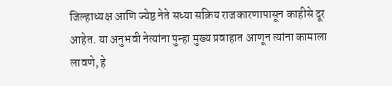जिल्हाध्यक्ष आणि ज्येष्ठ नेते सध्या सक्रिय राजकारणापासून काहीसे दूर आहेत. या अनुभवी नेत्यांना पुन्हा मुख्य प्रवाहात आणून त्यांना कामाला लावणे, हे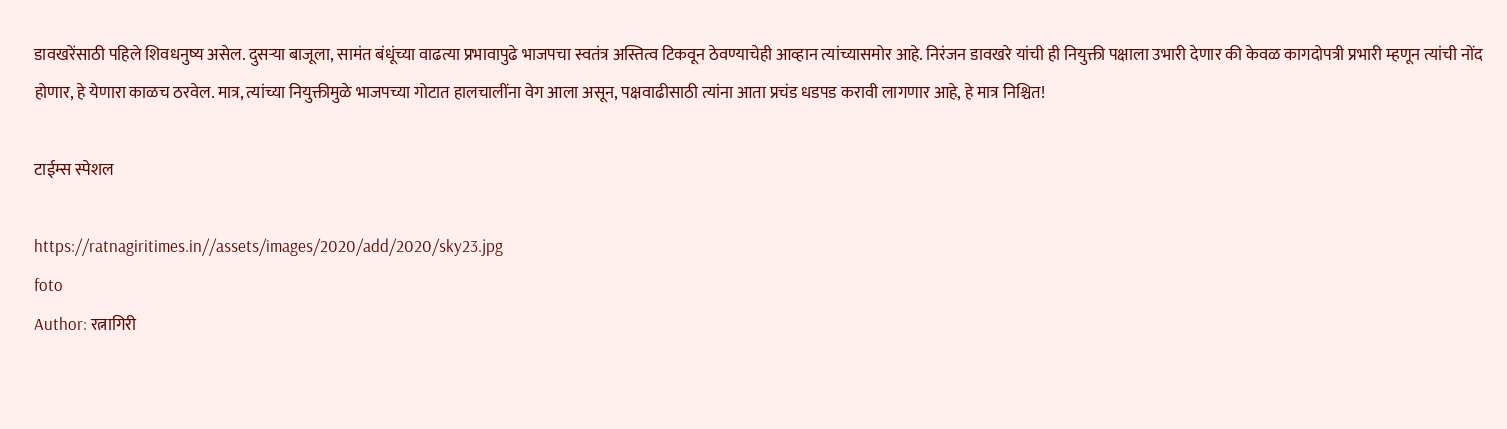डावखरेंसाठी पहिले शिवधनुष्य असेल. दुसऱ्या बाजूला, सामंत बंधूंच्या वाढत्या प्रभावापुढे भाजपचा स्वतंत्र अस्तित्व टिकवून ठेवण्याचेही आव्हान त्यांच्यासमोर आहे. निरंजन डावखरे यांची ही नियुक्ती पक्षाला उभारी देणार की केवळ कागदोपत्री प्रभारी म्हणून त्यांची नोंद होणार, हे येणारा काळच ठरवेल. मात्र, त्यांच्या नियुक्तीमुळे भाजपच्या गोटात हालचालींना वेग आला असून, पक्षवाढीसाठी त्यांना आता प्रचंड धडपड करावी लागणार आहे, हे मात्र निश्चित!

टाईम्स स्पेशल

https://ratnagiritimes.in//assets/images/2020/add/2020/sky23.jpg
foto
Author: रत्नागिरी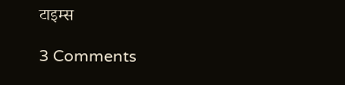टाइम्स

3 Comments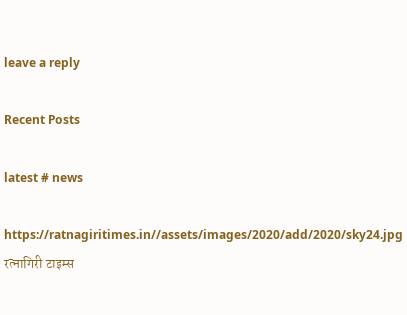leave a reply

Recent Posts

latest # news

https://ratnagiritimes.in//assets/images/2020/add/2020/sky24.jpg
रत्नागिरी टाइम्स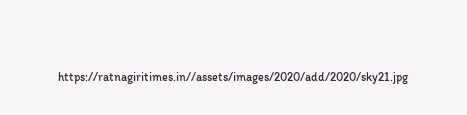https://ratnagiritimes.in//assets/images/2020/add/2020/sky21.jpg